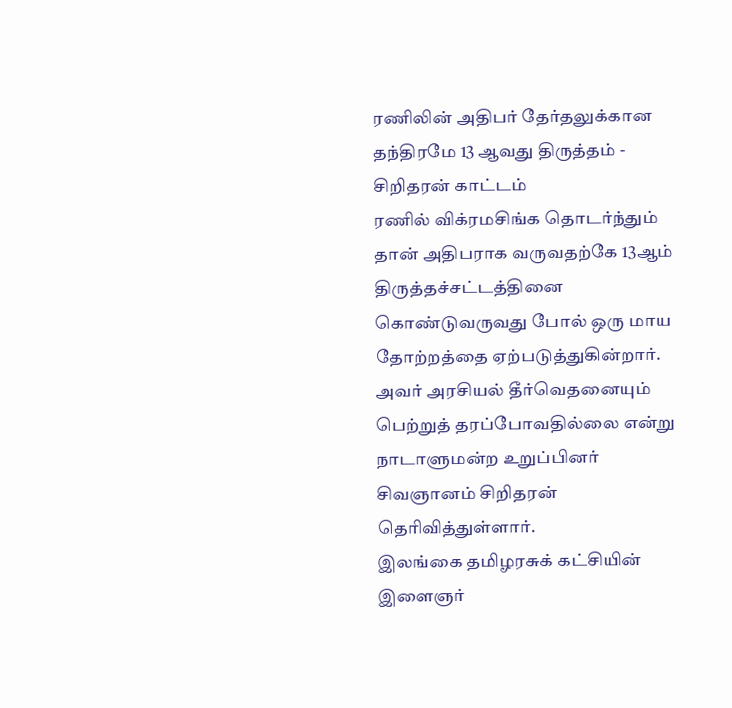ரணிலின் அதிபர் தேர்தலுக்கான தந்திரமே 13 ஆவது திருத்தம் - சிறிதரன் காட்டம்
ரணில் விக்ரமசிங்க தொடர்ந்தும் தான் அதிபராக வருவதற்கே 13ஆம் திருத்தச்சட்டத்தினை கொண்டுவருவது போல் ஒரு மாய தோற்றத்தை ஏற்படுத்துகின்றார்.
அவர் அரசியல் தீர்வெதனையும் பெற்றுத் தரப்போவதில்லை என்று நாடாளுமன்ற உறுப்பினர் சிவஞானம் சிறிதரன் தெரிவித்துள்ளார்.
இலங்கை தமிழரசுக் கட்சியின் இளைஞர்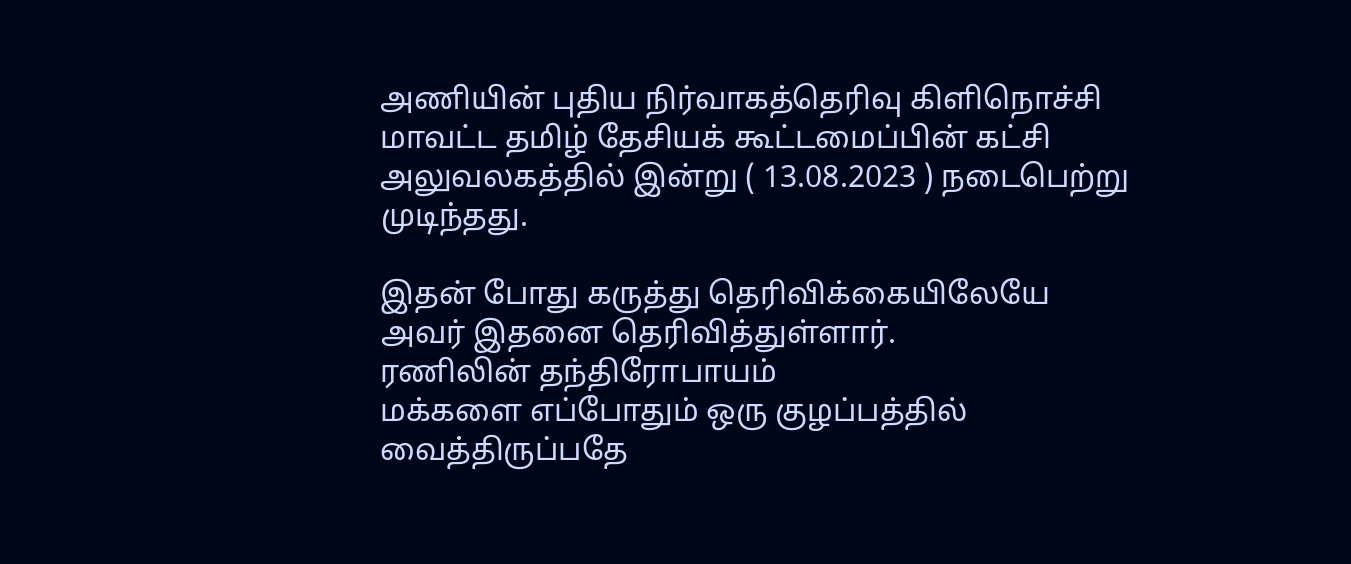அணியின் புதிய நிர்வாகத்தெரிவு கிளிநொச்சி மாவட்ட தமிழ் தேசியக் கூட்டமைப்பின் கட்சி அலுவலகத்தில் இன்று ( 13.08.2023 ) நடைபெற்று முடிந்தது.

இதன் போது கருத்து தெரிவிக்கையிலேயே அவர் இதனை தெரிவித்துள்ளார்.
ரணிலின் தந்திரோபாயம்
மக்களை எப்போதும் ஒரு குழப்பத்தில் வைத்திருப்பதே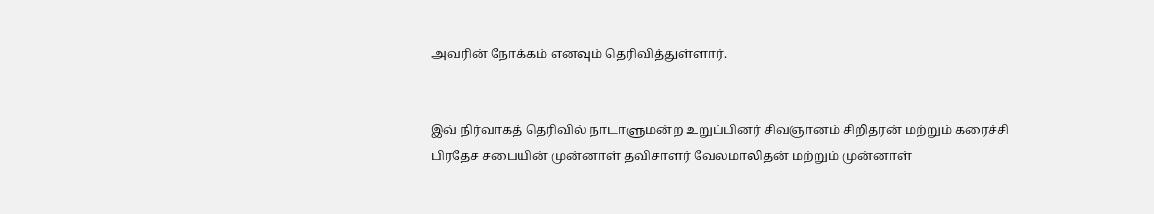அவரின் நோக்கம் எனவும் தெரிவித்துள்ளார்.


இவ் நிர்வாகத் தெரிவில் நாடாளுமன்ற உறுப்பினர் சிவஞானம் சிறிதரன் மற்றும் கரைச்சி பிரதேச சபையின் முன்னாள் தவிசாளர் வேலமாலிதன் மற்றும் முன்னாள்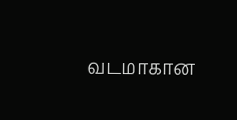வடமாகான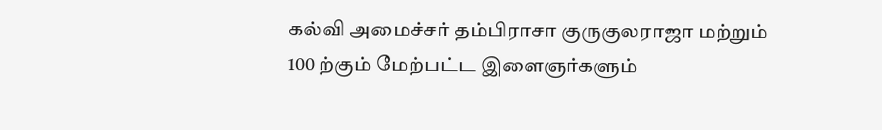கல்வி அமைச்சர் தம்பிராசா குருகுலராஜா மற்றும் 100 ற்கும் மேற்பட்ட இளைஞர்களும்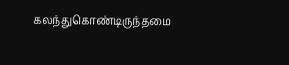கலந்துகொண்டிருந்தமை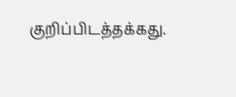குறிப்பிடத்தக்கது.